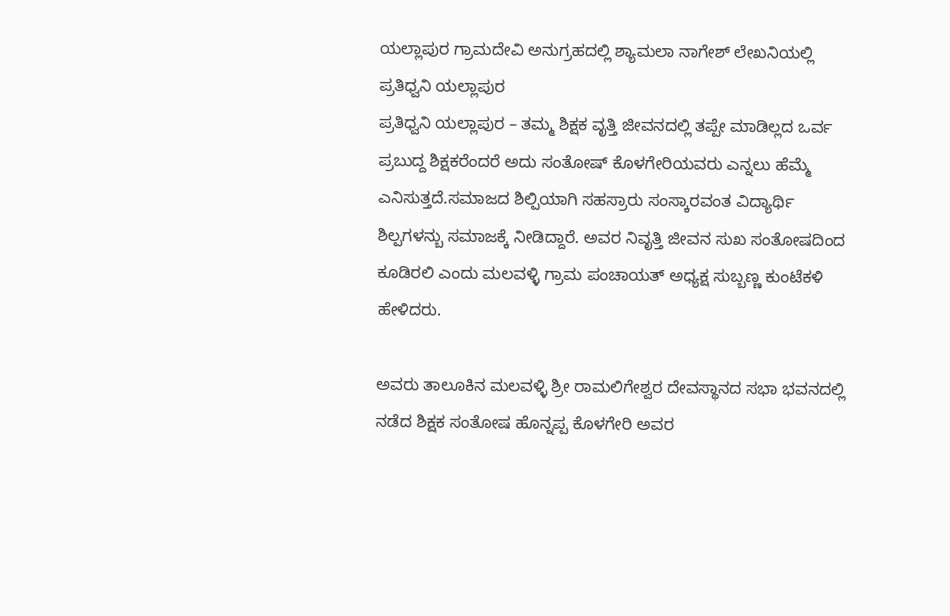ಯಲ್ಲಾಪುರ ಗ್ರಾಮದೇವಿ ಅನುಗ್ರಹದಲ್ಲಿ ಶ್ಯಾಮಲಾ ನಾಗೇಶ್ ಲೇಖನಿಯಲ್ಲಿ ಪ್ರತಿಧ್ವನಿ ಯಲ್ಲಾಪುರ
ಪ್ರತಿಧ್ವನಿ ಯಲ್ಲಾಪುರ – ತಮ್ಮ ಶಿಕ್ಷಕ ವೃತ್ತಿ ಜೀವನದಲ್ಲಿ ತಪ್ಪೇ ಮಾಡಿಲ್ಲದ ಒರ್ವ ಪ್ರಬುದ್ದ ಶಿಕ್ಷಕರೆಂದರೆ ಅದು ಸಂತೋಷ್ ಕೊಳಗೇರಿಯವರು ಎನ್ನಲು ಹೆಮ್ಮೆ ಎನಿಸುತ್ತದೆ.ಸಮಾಜದ ಶಿಲ್ಪಿಯಾಗಿ ಸಹಸ್ರಾರು ಸಂಸ್ಕಾರವಂತ ವಿದ್ಯಾರ್ಥಿ ಶಿಲ್ಪಗಳನ್ಬು ಸಮಾಜಕ್ಕೆ ನೀಡಿದ್ದಾರೆ. ಅವರ ನಿವೃತ್ತಿ ಜೀವನ ಸುಖ ಸಂತೋಷದಿಂದ ಕೂಡಿರಲಿ ಎಂದು ಮಲವಳ್ಳಿ ಗ್ರಾಮ ಪಂಚಾಯತ್ ಅಧ್ಯಕ್ಷ ಸುಬ್ಬಣ್ಣ ಕುಂಟೆಕಳಿ ಹೇಳಿದರು.

ಅವರು ತಾಲೂಕಿನ ಮಲವಳ್ಳಿ ಶ್ರೀ ರಾಮಲಿಗೇಶ್ವರ ದೇವಸ್ಥಾನದ ಸಭಾ ಭವನದಲ್ಲಿ ನಡೆದ ಶಿಕ್ಷಕ ಸಂತೋಷ ಹೊನ್ನಪ್ಪ ಕೊಳಗೇರಿ ಅವರ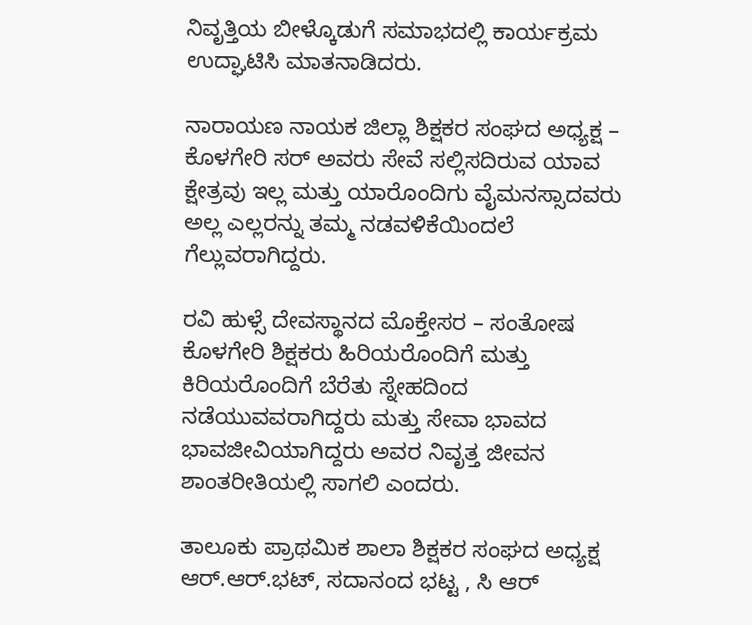ನಿವೃತ್ತಿಯ ಬೀಳ್ಕೊಡುಗೆ ಸಮಾಭದಲ್ಲಿ ಕಾರ್ಯಕ್ರಮ ಉದ್ಘಾಟಿಸಿ ಮಾತನಾಡಿದರು.

ನಾರಾಯಣ ನಾಯಕ ಜಿಲ್ಲಾ ಶಿಕ್ಷಕರ ಸಂಘದ ಅಧ್ಯಕ್ಷ – ಕೊಳಗೇರಿ ಸರ್ ಅವರು ಸೇವೆ ಸಲ್ಲಿಸದಿರುವ ಯಾವ ಕ್ಷೇತ್ರವು ಇಲ್ಲ ಮತ್ತು ಯಾರೊಂದಿಗು ವೈಮನಸ್ಸಾದವರು ಅಲ್ಲ ಎಲ್ಲರನ್ನು ತಮ್ಮ ನಡವಳಿಕೆಯಿಂದಲೆ ಗೆಲ್ಲುವರಾಗಿದ್ದರು.

ರವಿ ಹುಳ್ಸೆ ದೇವಸ್ಥಾನದ ಮೊಕ್ತೇಸರ – ಸಂತೋಷ ಕೊಳಗೇರಿ ಶಿಕ್ಷಕರು ಹಿರಿಯರೊಂದಿಗೆ ಮತ್ತು ಕಿರಿಯರೊಂದಿಗೆ ಬೆರೆತು ಸ್ನೇಹದಿಂದ ನಡೆಯುವವರಾಗಿದ್ದರು ಮತ್ತು ಸೇವಾ ಭಾವದ ಭಾವಜೀವಿಯಾಗಿದ್ದರು ಅವರ ನಿವೃತ್ತ ಜೀವನ ಶಾಂತರೀತಿಯಲ್ಲಿ ಸಾಗಲಿ ಎಂದರು.

ತಾಲೂಕು ಪ್ರಾಥಮಿಕ ಶಾಲಾ ಶಿಕ್ಷಕರ ಸಂಘದ ಅಧ್ಯಕ್ಷ ಆರ್.ಆರ್.ಭಟ್, ಸದಾನಂದ ಭಟ್ಟ , ಸಿ ಆರ್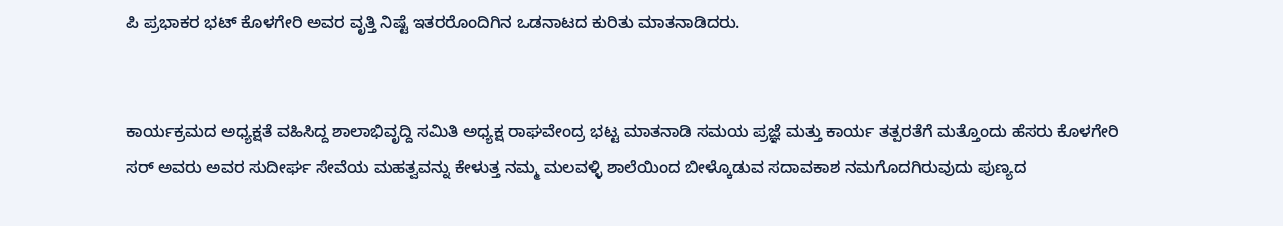ಪಿ ಪ್ರಭಾಕರ ಭಟ್ ಕೊಳಗೇರಿ ಅವರ ವೃತ್ತಿ ನಿಷ್ಟೆ ಇತರರೊಂದಿಗಿನ ಒಡನಾಟದ ಕುರಿತು ಮಾತನಾಡಿದರು.


ಕಾರ್ಯಕ್ರಮದ ಅಧ್ಯಕ್ಷತೆ ವಹಿಸಿದ್ದ ಶಾಲಾಭಿವೃದ್ದಿ ಸಮಿತಿ ಅಧ್ಯಕ್ಷ ರಾಘವೇಂದ್ರ ಭಟ್ಟ ಮಾತನಾಡಿ ಸಮಯ ಪ್ರಜ್ಞೆ ಮತ್ತು ಕಾರ್ಯ ತತ್ಪರತೆಗೆ ಮತ್ತೊಂದು ಹೆಸರು ಕೊಳಗೇರಿ ಸರ್ ಅವರು ಅವರ ಸುದೀರ್ಘ ಸೇವೆಯ ಮಹತ್ವವನ್ನು ಕೇಳುತ್ತ ನಮ್ಮ ಮಲವಳ್ಳಿ ಶಾಲೆಯಿಂದ ಬೀಳ್ಕೊಡುವ ಸದಾವಕಾಶ ನಮಗೊದಗಿರುವುದು ಪುಣ್ಯದ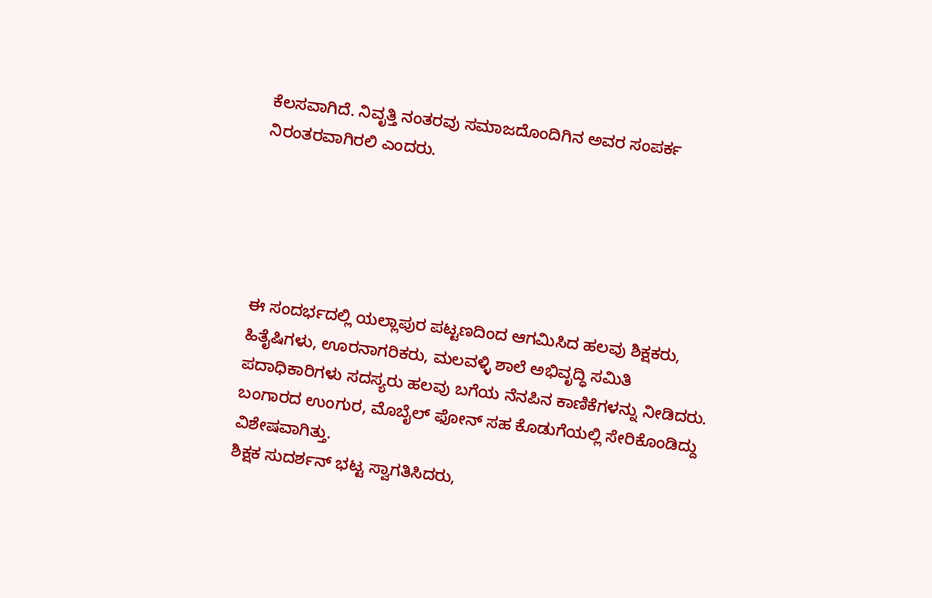ಕೆಲಸವಾಗಿದೆ. ನಿವೃತ್ತಿ ನಂತರವು ಸಮಾಜದೊಂದಿಗಿನ ಅವರ ಸಂಪರ್ಕ ನಿರಂತರವಾಗಿರಲಿ ಎಂದರು.





ಈ ಸಂದರ್ಭದಲ್ಲಿ ಯಲ್ಲಾಪುರ ಪಟ್ಟಣದಿಂದ ಆಗಮಿಸಿದ ಹಲವು ಶಿಕ್ಷಕರು, ಹಿತೈಷಿಗಳು, ಊರನಾಗರಿಕರು, ಮಲವಳ್ಳಿ ಶಾಲೆ ಅಭಿವೃದ್ಧಿ ಸಮಿತಿ ಪದಾಧಿಕಾರಿಗಳು ಸದಸ್ಯರು ಹಲವು ಬಗೆಯ ನೆನಪಿನ ಕಾಣಿಕೆಗಳನ್ನು ನೀಡಿದರು. ಬಂಗಾರದ ಉಂಗುರ, ಮೊಬೈಲ್ ಫೋನ್ ಸಹ ಕೊಡುಗೆಯಲ್ಲಿ ಸೇರಿಕೊಂಡಿದ್ದು ವಿಶೇಷವಾಗಿತ್ತು.
ಶಿಕ್ಷಕ ಸುದರ್ಶನ್ ಭಟ್ಟ ಸ್ವಾಗತಿಸಿದರು,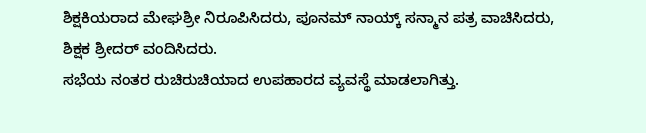ಶಿಕ್ಷಕಿಯರಾದ ಮೇಘಶ್ರೀ ನಿರೂಪಿಸಿದರು, ಪೂನಮ್ ನಾಯ್ಕ್ ಸನ್ಮಾನ ಪತ್ರ ವಾಚಿಸಿದರು, ಶಿಕ್ಷಕ ಶ್ರೀದರ್ ವಂದಿಸಿದರು.
ಸಭೆಯ ನಂತರ ರುಚಿರುಚಿಯಾದ ಉಪಹಾರದ ವ್ಯವಸ್ಥೆ ಮಾಡಲಾಗಿತ್ತು.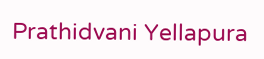Prathidvani Yellapura